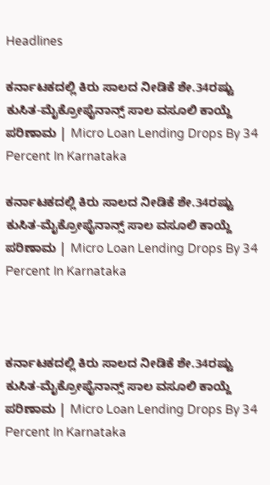Headlines

ಕರ್ನಾಟಕದಲ್ಲಿ ಕಿರು ಸಾಲದ ನೀಡಿಕೆ ಶೇ.34ರಷ್ಟು ಕುಸಿತ-ಮೈಕ್ರೋಫೈನಾನ್ಸ್‌ ಸಾಲ ವಸೂಲಿ ಕಾಯ್ದೆ ಪರಿಣಾಮ | Micro Loan Lending Drops By 34 Percent In Karnataka

ಕರ್ನಾಟಕದಲ್ಲಿ ಕಿರು ಸಾಲದ ನೀಡಿಕೆ ಶೇ.34ರಷ್ಟು ಕುಸಿತ-ಮೈಕ್ರೋಫೈನಾನ್ಸ್‌ ಸಾಲ ವಸೂಲಿ ಕಾಯ್ದೆ ಪರಿಣಾಮ | Micro Loan Lending Drops By 34 Percent In Karnataka



ಕರ್ನಾಟಕದಲ್ಲಿ ಕಿರು ಸಾಲದ ನೀಡಿಕೆ ಶೇ.34ರಷ್ಟು ಕುಸಿತ-ಮೈಕ್ರೋಫೈನಾನ್ಸ್‌ ಸಾಲ ವಸೂಲಿ ಕಾಯ್ದೆ ಪರಿಣಾಮ | Micro Loan Lending Drops By 34 Percent In Karnataka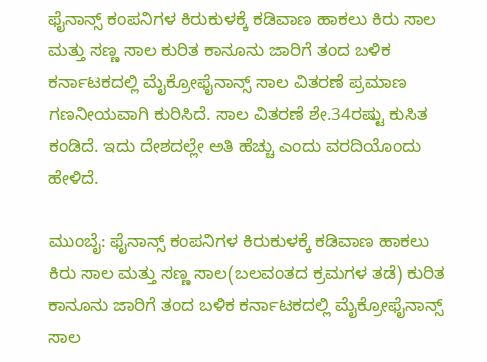ಫೈನಾನ್ಸ್‌ ಕಂಪನಿಗಳ ಕಿರುಕುಳಕ್ಕೆ ಕಡಿವಾಣ ಹಾಕಲು ಕಿರು ಸಾಲ ಮತ್ತು ಸಣ್ಣ ಸಾಲ ಕುರಿತ ಕಾನೂನು ಜಾರಿಗೆ ತಂದ ಬಳಿಕ ಕರ್ನಾಟಕದಲ್ಲಿ ಮೈಕ್ರೋಫೈನಾನ್ಸ್‌ ಸಾಲ ವಿತರಣೆ ಪ್ರಮಾಣ ಗಣನೀಯವಾಗಿ ಕುರಿಸಿದೆ. ಸಾಲ ವಿತರಣೆ ಶೇ.34ರಷ್ಟು ಕುಸಿತ ಕಂಡಿದೆ. ಇದು ದೇಶದಲ್ಲೇ ಅತಿ ಹೆಚ್ಚು ಎಂದು ವರದಿಯೊಂದು ಹೇಳಿದೆ.

ಮುಂಬೈ: ಫೈನಾನ್ಸ್‌ ಕಂಪನಿಗಳ ಕಿರುಕುಳಕ್ಕೆ ಕಡಿವಾಣ ಹಾಕಲು ಕಿರು ಸಾಲ ಮತ್ತು ಸಣ್ಣ ಸಾಲ(ಬಲವಂತದ ಕ್ರಮಗಳ ತಡೆ) ಕುರಿತ ಕಾನೂನು ಜಾರಿಗೆ ತಂದ ಬಳಿಕ ಕರ್ನಾಟಕದಲ್ಲಿ ಮೈಕ್ರೋಫೈನಾನ್ಸ್‌ ಸಾಲ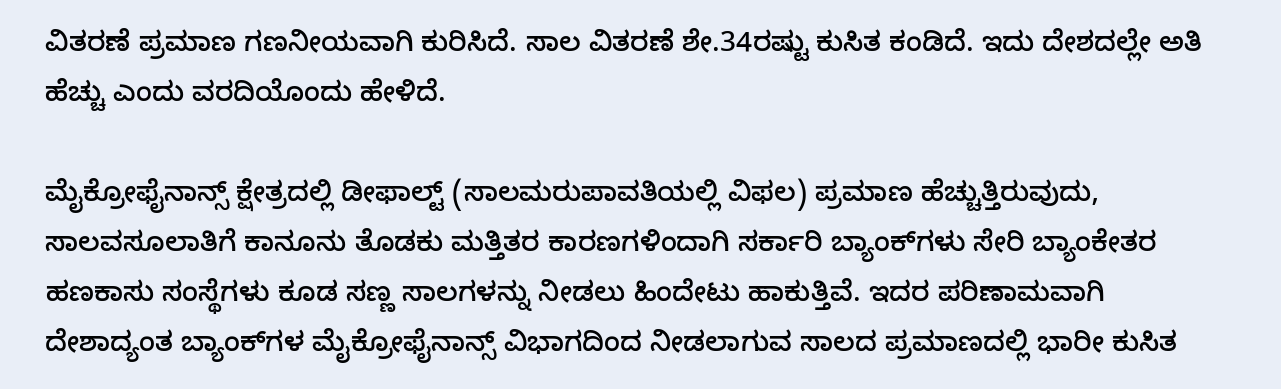ವಿತರಣೆ ಪ್ರಮಾಣ ಗಣನೀಯವಾಗಿ ಕುರಿಸಿದೆ. ಸಾಲ ವಿತರಣೆ ಶೇ.34ರಷ್ಟು ಕುಸಿತ ಕಂಡಿದೆ. ಇದು ದೇಶದಲ್ಲೇ ಅತಿ ಹೆಚ್ಚು ಎಂದು ವರದಿಯೊಂದು ಹೇಳಿದೆ.

ಮೈಕ್ರೋಫೈನಾನ್ಸ್‌ ಕ್ಷೇತ್ರದಲ್ಲಿ ಡೀಫಾಲ್ಟ್‌ (ಸಾಲಮರುಪಾವತಿಯಲ್ಲಿ ವಿಫಲ) ಪ್ರಮಾಣ ಹೆಚ್ಚುತ್ತಿರುವುದು, ಸಾಲವಸೂಲಾತಿಗೆ ಕಾನೂನು ತೊಡಕು ಮತ್ತಿತರ ಕಾರಣಗಳಿಂದಾಗಿ ಸರ್ಕಾರಿ ಬ್ಯಾಂಕ್‌ಗಳು ಸೇರಿ ಬ್ಯಾಂಕೇತರ ಹಣಕಾಸು ಸಂಸ್ಥೆಗಳು ಕೂಡ ಸಣ್ಣ ಸಾಲಗಳನ್ನು ನೀಡಲು ಹಿಂದೇಟು ಹಾಕುತ್ತಿವೆ. ಇದರ ಪರಿಣಾಮವಾಗಿ ದೇಶಾದ್ಯಂತ ಬ್ಯಾಂಕ್‌ಗಳ ಮೈಕ್ರೋಫೈನಾನ್ಸ್‌ ವಿಭಾಗದಿಂದ ನೀಡಲಾಗುವ ಸಾಲದ ಪ್ರಮಾಣದಲ್ಲಿ ಭಾರೀ ಕುಸಿತ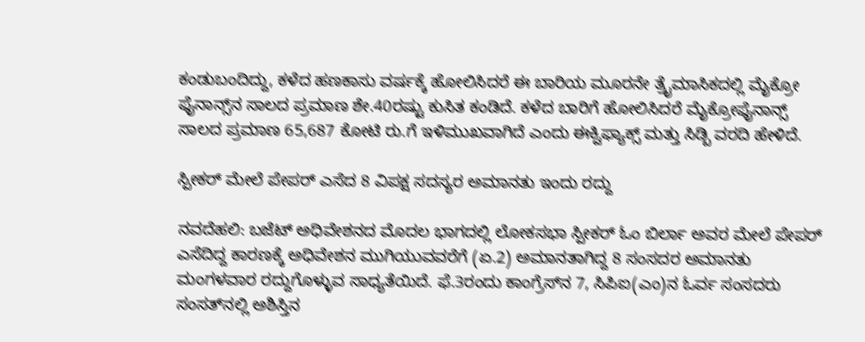ಕಂಡುಬಂದಿದ್ದು, ಕಳೆದ ಹಣಕಾಸು ವರ್ಷಕ್ಕೆ ಹೋಲಿಸಿದರೆ ಈ ಬಾರಿಯ ಮೂರನೇ ತ್ರೈಮಾಸಿಕದಲ್ಲಿ ಮೈಕ್ರೋ ಫೈನಾನ್ಸ್‌ನ ಸಾಲದ ಪ್ರಮಾಣ ಶೇ.40ರಷ್ಟು ಕುಸಿತ ಕಂಡಿದೆ. ಕಳೆದ ಬಾರಿಗೆ ಹೋಲಿಸಿದರೆ ಮೈಕ್ರೋಫೈನಾನ್ಸ್‌ ಸಾಲದ ಪ್ರಮಾಣ 65,687 ಕೋಟಿ ರು.ಗೆ ಇಳಿಮುಖವಾಗಿದೆ ಎಂದು ಈಕ್ವಿಫ್ಯಾಕ್ಸ್‌ ಮತ್ತು ಸಿಡ್ಬಿ ವರದಿ ಹೇಳಿದೆ.

ಸ್ಪೀಕರ್‌ ಮೇಲೆ ಪೇಪರ್‌ ಎಸೆದ 8 ವಿಪಕ್ಷ ಸದಸ್ಯರ ಅಮಾನತು ಇಂದು ರದ್ದು

ನವದೆಹಲಿ: ಬಜೆಟ್‌ ಅಧಿವೇಶನದ ಮೊದಲ ಭಾಗದಲ್ಲಿ ಲೋಕಸಭಾ ಸ್ಪೀಕರ್‌ ಓಂ ಬಿರ್ಲಾ ಅವರ ಮೇಲೆ ಪೇಪರ್‌ ಎಸೆದಿದ್ದ ಕಾರಣಕ್ಕೆ ಅಧಿವೇಶನ ಮುಗಿಯುವವರೆಗೆ (ಏ.2) ಅಮಾನತಾಗಿದ್ದ 8 ಸಂಸದರ ಅಮಾನತು ಮಂಗಳವಾರ ರದ್ದುಗೊಳ್ಳುವ ಸಾಧ್ಯತೆಯಿದೆ. ಫೆ.3ರಂದು ಕಾಂಗ್ರೆಸ್‌ನ 7, ಸಿಪಿಐ(ಎಂ)ನ ಓರ್ವ ಸಂಸದರು ಸಂಸತ್‌ನಲ್ಲಿ ಅಶಿಸ್ತಿನ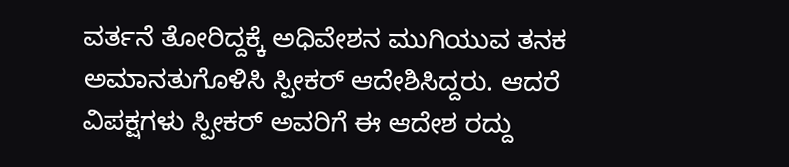ವರ್ತನೆ ತೋರಿದ್ದಕ್ಕೆ ಅಧಿವೇಶನ ಮುಗಿಯುವ ತನಕ ಅಮಾನತುಗೊಳಿಸಿ ಸ್ಪೀಕರ್‌ ಆದೇಶಿಸಿದ್ದರು. ಆದರೆ ವಿಪಕ್ಷಗಳು ಸ್ಪೀಕರ್‌ ಅವರಿಗೆ ಈ ಆದೇಶ ರದ್ದು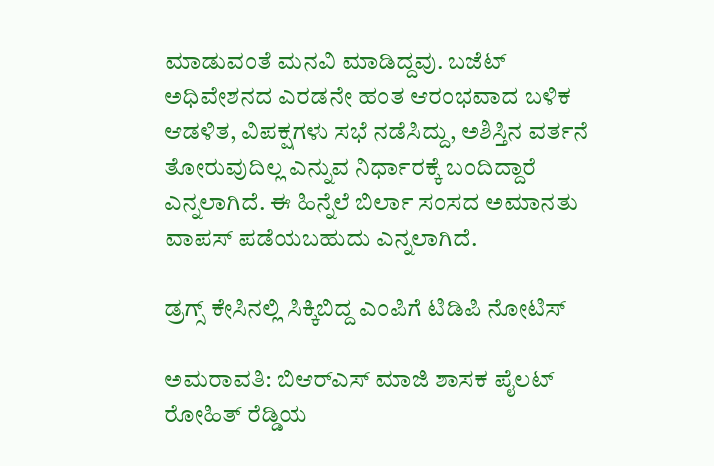ಮಾಡುವಂತೆ ಮನವಿ ಮಾಡಿದ್ದವು. ಬಜೆಟ್‌ ಅಧಿವೇಶನದ ಎರಡನೇ ಹಂತ ಆರಂಭವಾದ ಬಳಿಕ ಆಡಳಿತ, ವಿಪಕ್ಷಗಳು ಸಭೆ ನಡೆಸಿದ್ದು, ಅಶಿಸ್ತಿನ ವರ್ತನೆ ತೋರುವುದಿಲ್ಲ ಎನ್ನುವ ನಿರ್ಧಾರಕ್ಕೆ ಬಂದಿದ್ದಾರೆ ಎನ್ನಲಾಗಿದೆ. ಈ ಹಿನ್ನೆಲೆ ಬಿರ್ಲಾ ಸಂಸದ ಅಮಾನತು ವಾಪಸ್‌ ಪಡೆಯಬಹುದು ಎನ್ನಲಾಗಿದೆ.

ಡ್ರಗ್ಸ್‌ ಕೇಸಿನಲ್ಲಿ ಸಿಕ್ಕಿಬಿದ್ದ ಎಂಪಿಗೆ ಟಿಡಿಪಿ ನೋಟಿಸ್‌

ಅಮರಾವತಿ: ಬಿಆರ್‌ಎಸ್‌ ಮಾಜಿ ಶಾಸಕ ಪೈಲಟ್‌ ರೋಹಿತ್‌ ರೆಡ್ಡಿಯ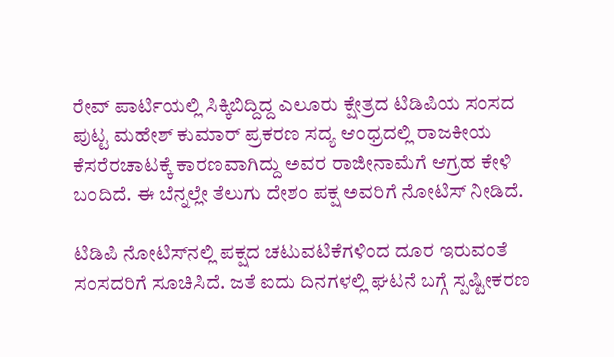ರೇವ್‌ ಪಾರ್ಟಿಯಲ್ಲಿ ಸಿಕ್ಕಿಬಿದ್ದಿದ್ದ ಎಲೂರು ಕ್ಷೇತ್ರದ ಟಿಡಿಪಿಯ ಸಂಸದ ಪುಟ್ಟ ಮಹೇಶ್‌ ಕುಮಾರ್‌ ಪ್ರಕರಣ ಸದ್ಯ ಆಂಧ್ರದಲ್ಲಿ ರಾಜಕೀಯ ಕೆಸರೆರಚಾಟಕ್ಕೆ ಕಾರಣವಾಗಿದ್ದು ಅವರ ರಾಜೀನಾಮೆಗೆ ಆಗ್ರಹ ಕೇಳಿ ಬಂದಿದೆ. ಈ ಬೆನ್ನಲ್ಲೇ ತೆಲುಗು ದೇಶಂ ಪಕ್ಷ ಅವರಿಗೆ ನೋಟಿಸ್‌ ನೀಡಿದೆ.

ಟಿಡಿಪಿ ನೋಟಿಸ್‌ನಲ್ಲಿ ಪಕ್ಷದ ಚಟುವಟಿಕೆಗಳಿಂದ ದೂರ ಇರುವಂತೆ ಸಂಸದರಿಗೆ ಸೂಚಿಸಿದೆ. ಜತೆ ಐದು ದಿನಗಳಲ್ಲಿ ಘಟನೆ ಬಗ್ಗೆ ಸ್ಪಷ್ಟೀಕರಣ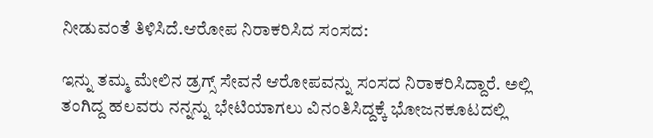ನೀಡುವಂತೆ ತಿಳಿಸಿದೆ.ಆರೋಪ ನಿರಾಕರಿಸಿದ ಸಂಸದ:

ಇನ್ನು ತಮ್ಮ ಮೇಲಿನ ಡ್ರಗ್ಸ್ ಸೇವನೆ ಆರೋಪವನ್ನು ಸಂಸದ ನಿರಾಕರಿಸಿದ್ದಾರೆ. ಅಲ್ಲಿ ತಂಗಿದ್ದ ಹಲವರು ನನ್ನನ್ನು ಭೇಟಿಯಾಗಲು ವಿನಂತಿಸಿದ್ದಕ್ಕೆ ಭೋಜನಕೂಟದಲ್ಲಿ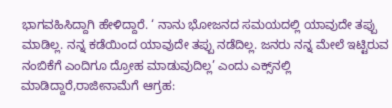ಭಾಗವಹಿಸಿದ್ದಾಗಿ ಹೇಳಿದ್ದಾರೆ. ‘ ನಾನು ಭೋಜನದ ಸಮಯದಲ್ಲಿ ಯಾವುದೇ ತಪ್ಪು ಮಾಡಿಲ್ಲ. ನನ್ನ ಕಡೆಯಿಂದ ಯಾವುದೇ ತಪ್ಪು ನಡೆದಿಲ್ಲ. ಜನರು ನನ್ನ ಮೇಲೆ ಇಟ್ಟಿರುವ ನಂಬಿಕೆಗೆ ಎಂದಿಗೂ ದ್ರೋಹ ಮಾಡುವುದಿಲ್ಲ’ ಎಂದು ಎಕ್ಸ್‌ನಲ್ಲಿ ಮಾಡಿದ್ದಾರೆ,ರಾಜೀನಾಮೆಗೆ ಆಗ್ರಹ: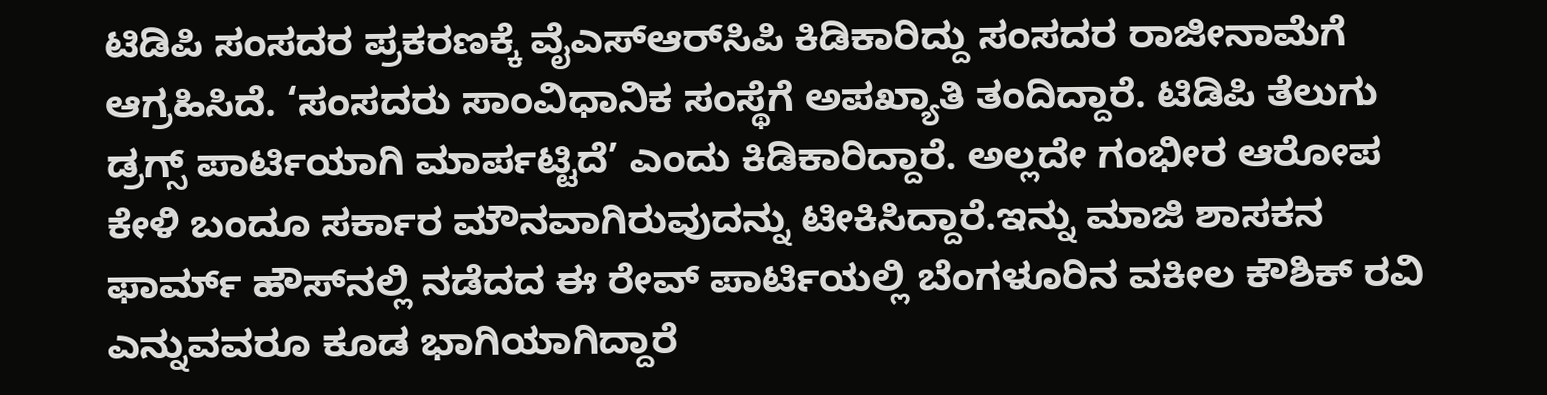ಟಿಡಿಪಿ ಸಂಸದರ ಪ್ರಕರಣಕ್ಕೆ ವೈಎಸ್‌ಆರ್‌ಸಿಪಿ ಕಿಡಿಕಾರಿದ್ದು ಸಂಸದರ ರಾಜೀನಾಮೆಗೆ ಆಗ್ರಹಿಸಿದೆ. ‘ಸಂಸದರು ಸಾಂವಿಧಾನಿಕ ಸಂಸ್ಥೆಗೆ ಅಪಖ್ಯಾತಿ ತಂದಿದ್ದಾರೆ. ಟಿಡಿಪಿ ತೆಲುಗು ಡ್ರಗ್ಸ್‌ ಪಾರ್ಟಿಯಾಗಿ ಮಾರ್ಪಟ್ಟಿದೆ’ ಎಂದು ಕಿಡಿಕಾರಿದ್ದಾರೆ. ಅಲ್ಲದೇ ಗಂಭೀರ ಆರೋಪ ಕೇಳಿ ಬಂದೂ ಸರ್ಕಾರ ಮೌನವಾಗಿರುವುದನ್ನು ಟೀಕಿಸಿದ್ದಾರೆ.ಇನ್ನು ಮಾಜಿ ಶಾಸಕನ ಫಾರ್ಮ್‌ ಹೌಸ್‌ನಲ್ಲಿ ನಡೆದದ ಈ ರೇವ್‌ ಪಾರ್ಟಿಯಲ್ಲಿ ಬೆಂಗಳೂರಿನ ವಕೀಲ ಕೌಶಿಕ್ ರವಿ ಎನ್ನುವವರೂ ಕೂಡ ಭಾಗಿಯಾಗಿದ್ದಾರೆ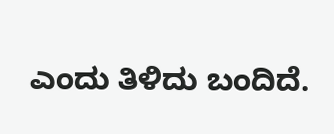ಎಂದು ತಿಳಿದು ಬಂದಿದೆ.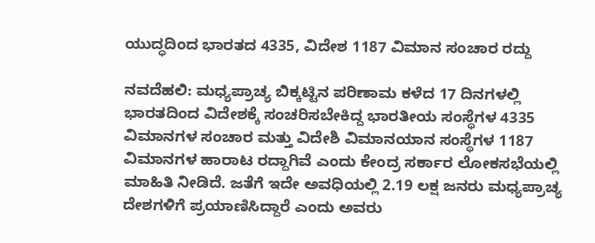ಯುದ್ಧದಿಂದ ಭಾರತದ 4335, ವಿದೇಶ 1187 ವಿಮಾನ ಸಂಚಾರ ರದ್ದು

ನವದೆಹಲಿ: ಮಧ್ಯಪ್ರಾಚ್ಯ ಬಿಕ್ಕಟ್ಟಿನ ಪರಿಣಾಮ ಕಳೆದ 17 ದಿನಗಳಲ್ಲಿ ಭಾರತದಿಂದ ವಿದೇಶಕ್ಕೆ ಸಂಚರಿಸಬೇಕಿದ್ದ ಭಾರತೀಯ ಸಂಸ್ಥೆಗಳ 4335 ವಿಮಾನಗಳ ಸಂಚಾರ ಮತ್ತು ವಿದೇಶಿ ವಿಮಾನಯಾನ ಸಂಸ್ಥೆಗಳ 1187 ವಿಮಾನಗಳ ಹಾರಾಟ ರದ್ದಾಗಿವೆ ಎಂದು ಕೇಂದ್ರ ಸರ್ಕಾರ ಲೋಕಸಭೆಯಲ್ಲಿ ಮಾಹಿತಿ ನೀಡಿದೆ. ಜತೆಗೆ ಇದೇ ಅವಧಿಯಲ್ಲಿ 2.19 ಲಕ್ಷ ಜನರು ಮಧ್ಯಪ್ರಾಚ್ಯ ದೇಶಗಳಿಗೆ ಪ್ರಯಾಣಿಸಿದ್ದಾರೆ ಎಂದು ಅವರು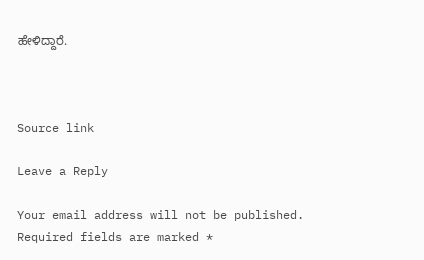ಹೇಳಿದ್ದಾರೆ.



Source link

Leave a Reply

Your email address will not be published. Required fields are marked *